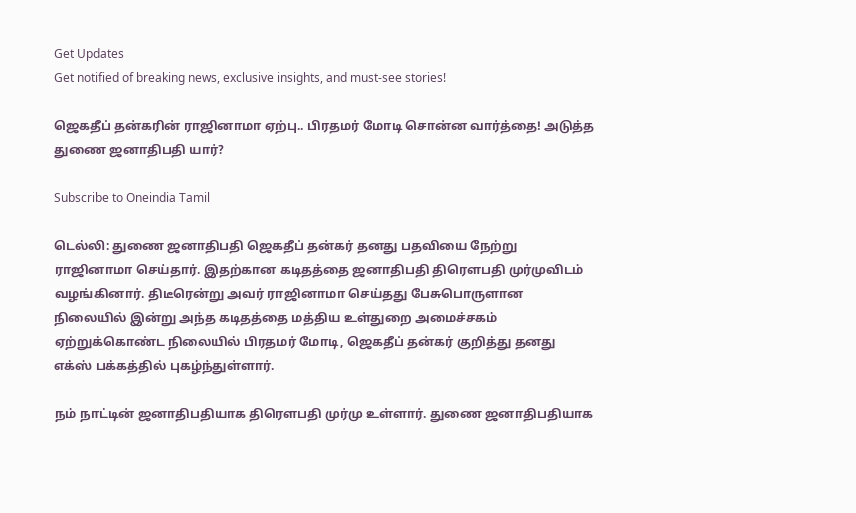Get Updates
Get notified of breaking news, exclusive insights, and must-see stories!

ஜெகதீப் தன்கரின் ராஜினாமா ஏற்பு.. பிரதமர் மோடி சொன்ன வார்த்தை! அடுத்த துணை ஜனாதிபதி யார்?

Subscribe to Oneindia Tamil

டெல்லி: துணை ஜனாதிபதி ஜெகதீப் தன்கர் தனது பதவியை நேற்று ராஜினாமா செய்தார். இதற்கான கடிதத்தை ஜனாதிபதி திரெளபதி முர்முவிடம் வழங்கினார். திடீரென்று அவர் ராஜினாமா செய்தது பேசுபொருளான நிலையில் இன்று அந்த கடிதத்தை மத்திய உள்துறை அமைச்சகம் ஏற்றுக்கொண்ட நிலையில் பிரதமர் மோடி, ஜெகதீப் தன்கர் குறித்து தனது எக்ஸ் பக்கத்தில் புகழ்ந்துள்ளார்.

நம் நாட்டின் ஜனாதிபதியாக திரெளபதி முர்மு உள்ளார். துணை ஜனாதிபதியாக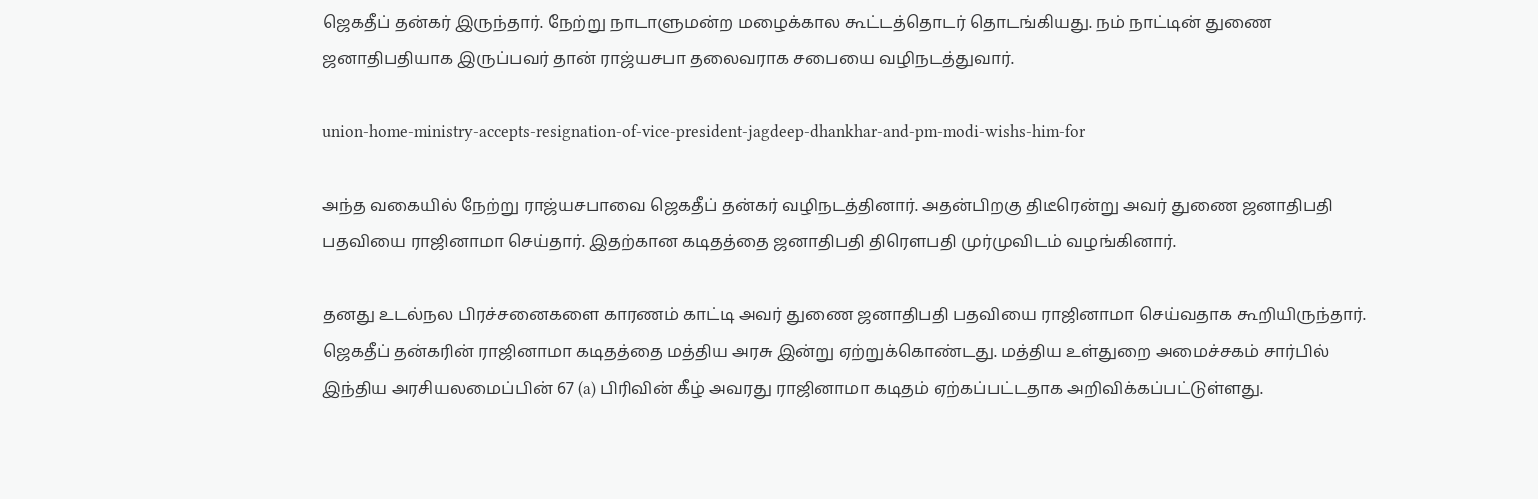ஜெகதீப் தன்கர் இருந்தார். நேற்று நாடாளுமன்ற மழைக்கால கூட்டத்தொடர் தொடங்கியது. நம் நாட்டின் துணை ஜனாதிபதியாக இருப்பவர் தான் ராஜ்யசபா தலைவராக சபையை வழிநடத்துவார்.

union-home-ministry-accepts-resignation-of-vice-president-jagdeep-dhankhar-and-pm-modi-wishs-him-for

அந்த வகையில் நேற்று ராஜ்யசபாவை ஜெகதீப் தன்கர் வழிநடத்தினார். அதன்பிறகு திடீரென்று அவர் துணை ஜனாதிபதி பதவியை ராஜினாமா செய்தார். இதற்கான கடிதத்தை ஜனாதிபதி திரெளபதி முர்முவிடம் வழங்கினார்.

தனது உடல்நல பிரச்சனைகளை காரணம் காட்டி அவர் துணை ஜனாதிபதி பதவியை ராஜினாமா செய்வதாக கூறியிருந்தார். ஜெகதீப் தன்கரின் ராஜினாமா கடிதத்தை மத்திய அரசு இன்று ஏற்றுக்கொண்டது. மத்திய உள்துறை அமைச்சகம் சார்பில் இந்திய அரசியலமைப்பின் 67 (a) பிரிவின் கீழ் அவரது ராஜினாமா கடிதம் ஏற்கப்பட்டதாக அறிவிக்கப்பட்டுள்ளது.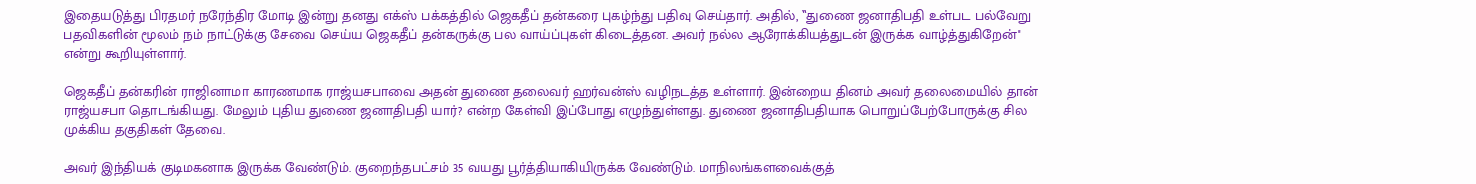இதையடுத்து பிரதமர் நரேந்திர மோடி இன்று தனது எக்ஸ் பக்கத்தில் ஜெகதீப் தன்கரை புகழ்ந்து பதிவு செய்தார். அதில், ‛‛துணை ஜனாதிபதி உள்பட பல்வேறு பதவிகளின் மூலம் நம் நாட்டுக்கு சேவை செய்ய ஜெகதீப் தன்கருக்கு பல வாய்ப்புகள் கிடைத்தன. அவர் நல்ல ஆரோக்கியத்துடன் இருக்க வாழ்த்துகிறேன்'' என்று கூறியுள்ளார்.

ஜெகதீப் தன்கரின் ராஜினாமா காரணமாக ராஜ்யசபாவை அதன் துணை தலைவர் ஹர்வன்ஸ் வழிநடத்த உள்ளார். இன்றைய தினம் அவர் தலைமையில் தான் ராஜ்யசபா தொடங்கியது. மேலும் புதிய துணை ஜனாதிபதி யார்? என்ற கேள்வி இப்போது எழுந்துள்ளது. துணை ஜனாதிபதியாக பொறுப்பேற்போருக்கு சில முக்கிய தகுதிகள் தேவை.

அவர் இந்தியக் குடிமகனாக இருக்க வேண்டும். குறைந்தபட்சம் 35 வயது பூர்த்தியாகியிருக்க வேண்டும். மாநிலங்களவைக்குத்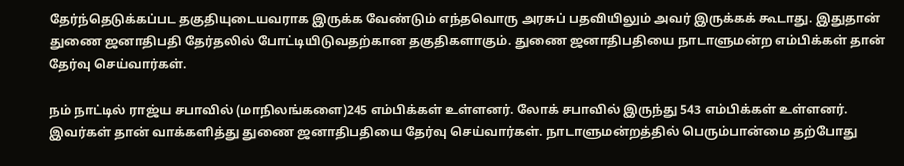தேர்ந்தெடுக்கப்பட தகுதியுடையவராக இருக்க வேண்டும் எந்தவொரு அரசுப் பதவியிலும் அவர் இருக்கக் கூடாது. இதுதான் துணை ஜனாதிபதி தேர்தலில் போட்டியிடுவதற்கான தகுதிகளாகும். துணை ஜனாதிபதியை நாடாளுமன்ற எம்பிக்கள் தான் தேர்வு செய்வார்கள்.

நம் நாட்டில் ராஜ்ய சபாவில் (மாநிலங்களை)245 எம்பிக்கள் உள்ளனர். லோக் சபாவில் இருந்து 543 எம்பிக்கள் உள்ளனர். இவர்கள் தான் வாக்களித்து துணை ஜனாதிபதியை தேர்வு செய்வார்கள். நாடாளுமன்றத்தில் பெரும்பான்மை தற்போது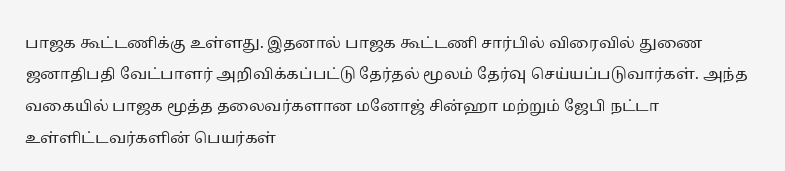பாஜக கூட்டணிக்கு உள்ளது. இதனால் பாஜக கூட்டணி சார்பில் விரைவில் துணை ஜனாதிபதி வேட்பாளர் அறிவிக்கப்பட்டு தேர்தல் மூலம் தேர்வு செய்யப்படுவார்கள். அந்த வகையில் பாஜக மூத்த தலைவர்களான மனோஜ் சின்ஹா மற்றும் ஜேபி நட்டா உள்ளிட்டவர்களின் பெயர்கள்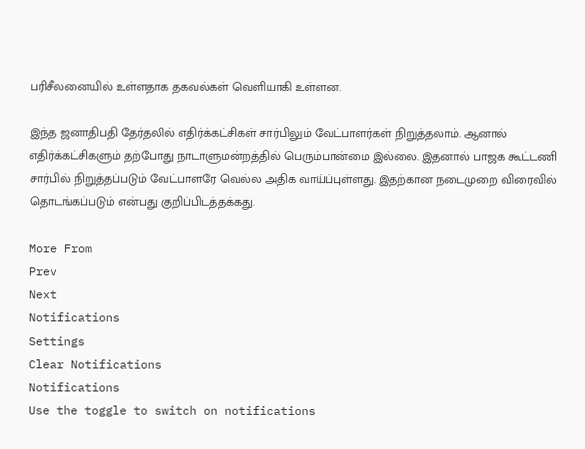பரிசீலனையில் உள்ளதாக தகவல்கள் வெளியாகி உள்ளன.

இந்த ஜனாதிபதி தேர்தலில் எதிர்க்கட்சிகள் சார்பிலும் வேட்பாளர்கள் நிறுத்தலாம். ஆனால் எதிர்க்கட்சிகளும் தற்போது நாடாளுமன்றத்தில் பெரும்பான்மை இல்லை. இதனால் பாஜக கூட்டணி சார்பில் நிறுத்தப்படும் வேட்பாளரே வெல்ல அதிக வாய்ப்புள்ளது. இதற்கான நடைமுறை விரைவில் தொடங்கப்படும் என்பது குறிப்பிடத்தக்கது.

More From
Prev
Next
Notifications
Settings
Clear Notifications
Notifications
Use the toggle to switch on notifications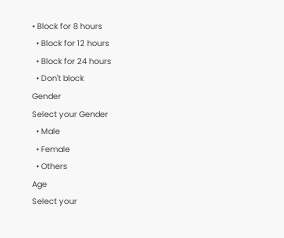• Block for 8 hours
  • Block for 12 hours
  • Block for 24 hours
  • Don't block
Gender
Select your Gender
  • Male
  • Female
  • Others
Age
Select your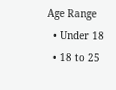Age Range
  • Under 18
  • 18 to 25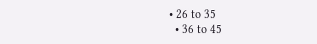• 26 to 35
  • 36 to 45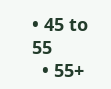• 45 to 55
  • 55+